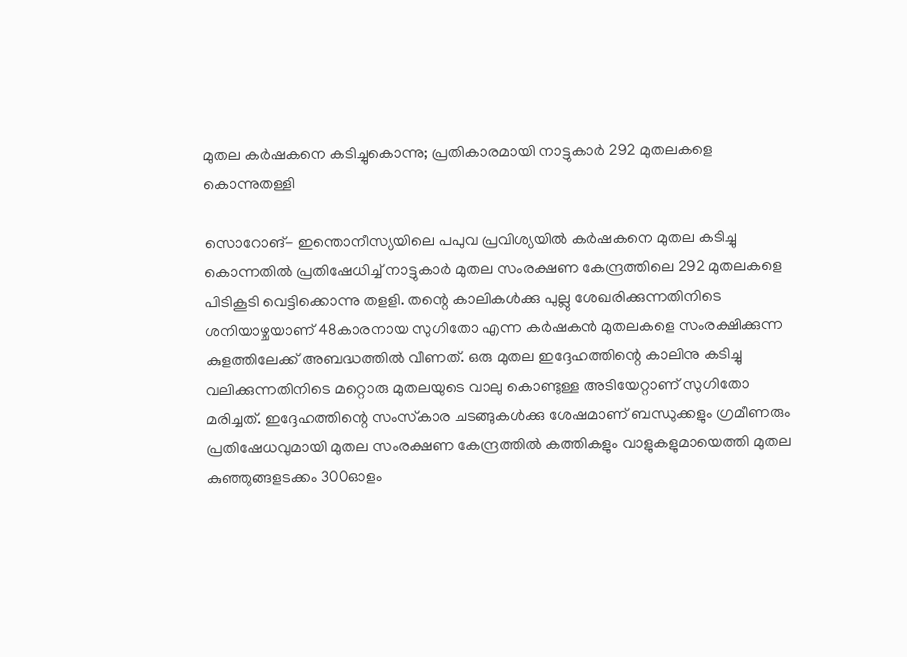മുതല കര്‍ഷകനെ കടിച്ചുകൊന്നു; പ്രതികാരമായി നാട്ടുകാര്‍ 292 മുതലകളെ കൊന്നുതള്ളി

സൊറോങ്- ഇന്തൊനീസ്യയിലെ പപുവ പ്രവിശ്യയില്‍ കര്‍ഷകനെ മുതല കടിച്ചു കൊന്നതില്‍ പ്രതിഷേധിച്ച് നാട്ടുകാര്‍ മുതല സംരക്ഷണ കേന്ദ്രത്തിലെ 292 മുതലകളെ പിടികൂടി വെട്ടിക്കൊന്നു തളളി. തന്റെ കാലികള്‍ക്കു പുല്ലു ശേഖരിക്കുന്നതിനിടെ ശനിയാഴ്ചയാണ് 48കാരനായ സുഗിതോ എന്ന കര്‍ഷകന്‍ മുതലകളെ സംരക്ഷിക്കുന്ന കുളത്തിലേക്ക് അബദ്ധത്തില്‍ വീണത്. ഒരു മുതല ഇദ്ദേഹത്തിന്റെ കാലിനു കടിച്ചു വലിക്കുന്നതിനിടെ മറ്റൊരു മുതലയുടെ വാലു കൊണ്ടുള്ള അടിയേറ്റാണ് സുഗിതോ മരിച്ചത്. ഇദ്ദേഹത്തിന്റെ സംസ്‌കാര ചടങ്ങുകള്‍ക്കു ശേഷമാണ് ബന്ധുക്കളും ഗ്രമീണരും പ്രതിഷേധവുമായി മുതല സംരക്ഷണ കേന്ദ്രത്തില്‍ കത്തികളും വാളുകളുമായെത്തി മുതല കുഞ്ഞുങ്ങളടക്കം 300ഓളം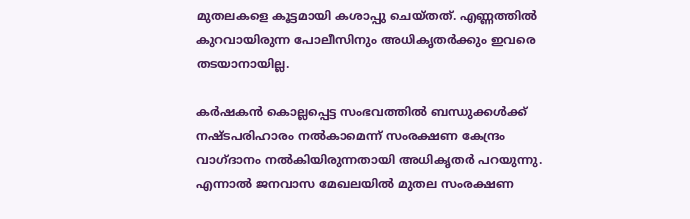മുതലകളെ കൂട്ടമായി കശാപ്പു ചെയ്തത്. എണ്ണത്തില്‍ കുറവായിരുന്ന പോലീസിനും അധികൃതര്‍ക്കും ഇവരെ തടയാനായില്ല.

കര്‍ഷകന്‍ കൊല്ലപ്പെട്ട സംഭവത്തില്‍ ബന്ധുക്കള്‍ക്ക് നഷ്ടപരിഹാരം നല്‍കാമെന്ന് സംരക്ഷണ കേന്ദ്രം വാഗ്ദാനം നല്‍കിയിരുന്നതായി അധികൃതര്‍ പറയുന്നു. എന്നാല്‍ ജനവാസ മേഖലയില്‍ മുതല സംരക്ഷണ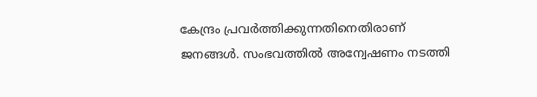കേന്ദ്രം പ്രവര്‍ത്തിക്കുന്നതിനെതിരാണ് ജനങ്ങള്‍. സംഭവത്തില്‍ അന്വേഷണം നടത്തി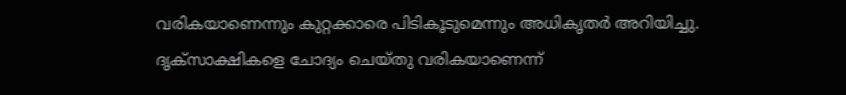വരികയാണെന്നും കുറ്റക്കാരെ പിടികൂടുമെന്നും അധികൃതര്‍ അറിയിച്ചു. ദൃക്‌സാക്ഷികളെ ചോദ്യം ചെയ്തു വരികയാണെന്ന്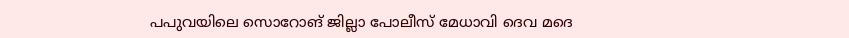പപുവയിലെ സൊറോങ് ജില്ലാ പോലീസ് മേധാവി ദെവ മദെ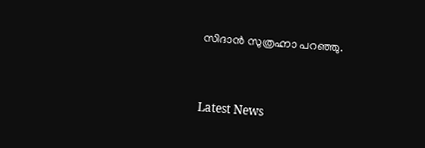സിദാന്‍ സുത്രഹ്നാ പറഞ്ഞു.


Latest News